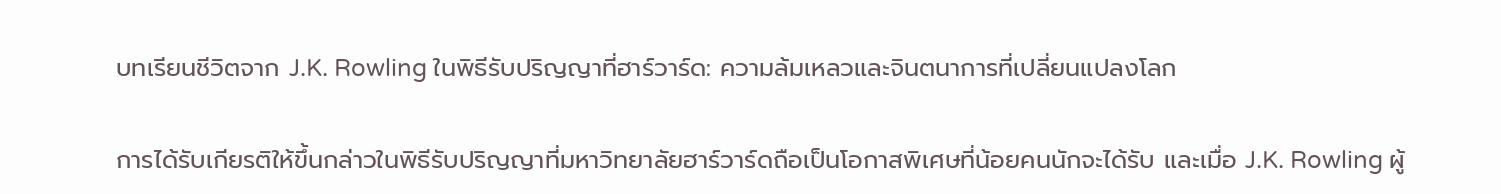บทเรียนชีวิตจาก J.K. Rowling ในพิธีรับปริญญาที่ฮาร์วาร์ด: ความล้มเหลวและจินตนาการที่เปลี่ยนแปลงโลก

การได้รับเกียรติให้ขึ้นกล่าวในพิธีรับปริญญาที่มหาวิทยาลัยฮาร์วาร์ดถือเป็นโอกาสพิเศษที่น้อยคนนักจะได้รับ และเมื่อ J.K. Rowling ผู้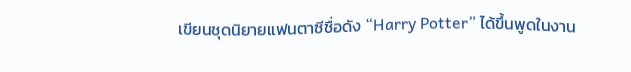เขียนชุดนิยายแฟนตาซีชื่อดัง “Harry Potter” ได้ขึ้นพูดในงาน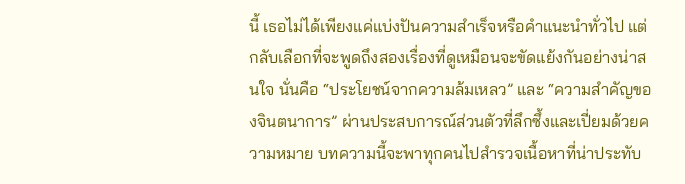นี้ เธอไม่ได้เพียงแค่แบ่งปันความสําเร็จหรือคําแนะนําทั่วไป แต่กลับเลือกที่จะพูดถึงสองเรื่องที่ดูเหมือนจะขัดแย้งกันอย่างน่าสนใจ นั่นคือ “ประโยชน์จากความล้มเหลว” และ “ความสําคัญของจินตนาการ” ผ่านประสบการณ์ส่วนตัวที่ลึกซึ้งและเปี่ยมด้วยความหมาย บทความนี้จะพาทุกคนไปสํารวจเนื้อหาที่น่าประทับ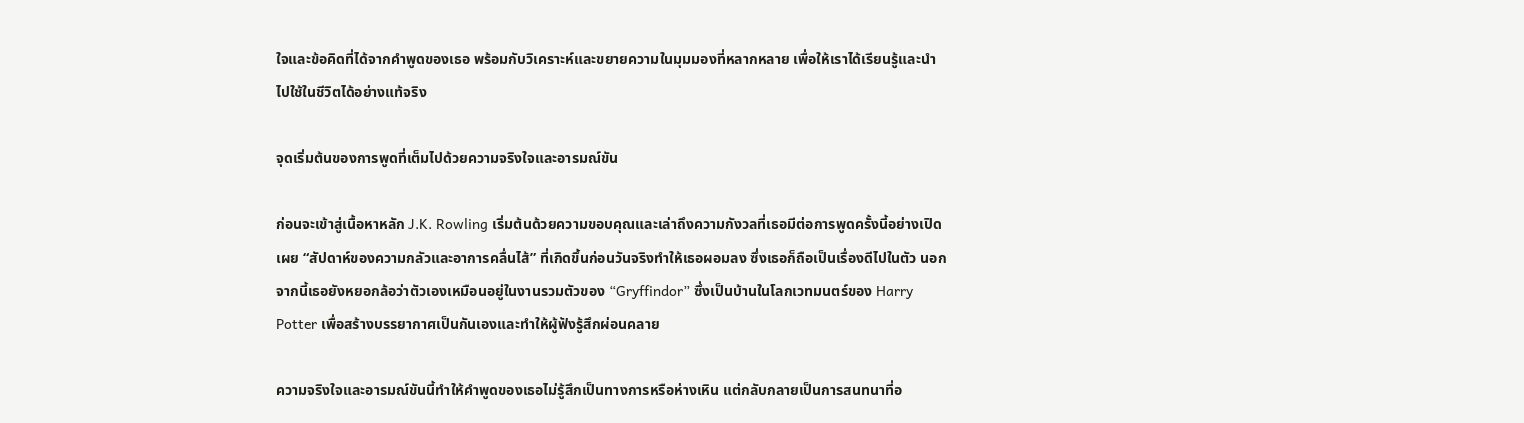ใจและข้อคิดที่ได้จากคําพูดของเธอ พร้อมกับวิเคราะห์และขยายความในมุมมองที่หลากหลาย เพื่อให้เราได้เรียนรู้และนําไปใช้ในชีวิตได้อย่างแท้จริง

จุดเริ่มต้นของการพูดที่เต็มไปด้วยความจริงใจและอารมณ์ขัน

ก่อนจะเข้าสู่เนื้อหาหลัก J.K. Rowling เริ่มต้นด้วยความขอบคุณและเล่าถึงความกังวลที่เธอมีต่อการพูดครั้งนี้อย่างเปิดเผย “สัปดาห์ของความกลัวและอาการคลื่นไส้” ที่เกิดขึ้นก่อนวันจริงทําให้เธอผอมลง ซึ่งเธอก็ถือเป็นเรื่องดีไปในตัว นอกจากนี้เธอยังหยอกล้อว่าตัวเองเหมือนอยู่ในงานรวมตัวของ “Gryffindor” ซึ่งเป็นบ้านในโลกเวทมนตร์ของ Harry Potter เพื่อสร้างบรรยากาศเป็นกันเองและทําให้ผู้ฟังรู้สึกผ่อนคลาย

ความจริงใจและอารมณ์ขันนี้ทําให้คําพูดของเธอไม่รู้สึกเป็นทางการหรือห่างเหิน แต่กลับกลายเป็นการสนทนาที่อ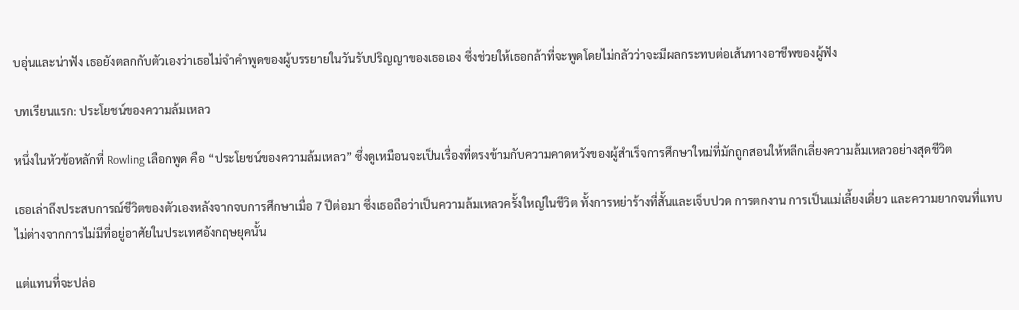บอุ่นและน่าฟัง เธอยังตลกกับตัวเองว่าเธอไม่จําคําพูดของผู้บรรยายในวันรับปริญญาของเธอเอง ซึ่งช่วยให้เธอกล้าที่จะพูดโดยไม่กลัวว่าจะมีผลกระทบต่อเส้นทางอาชีพของผู้ฟัง

บทเรียนแรก: ประโยชน์ของความล้มเหลว

หนึ่งในหัวข้อหลักที่ Rowling เลือกพูด คือ “ประโยชน์ของความล้มเหลว” ซึ่งดูเหมือนจะเป็นเรื่องที่ตรงข้ามกับความคาดหวังของผู้สําเร็จการศึกษาใหม่ที่มักถูกสอนให้หลีกเลี่ยงความล้มเหลวอย่างสุดชีวิต

เธอเล่าถึงประสบการณ์ชีวิตของตัวเองหลังจากจบการศึกษาเมื่อ 7 ปีต่อมา ซึ่งเธอถือว่าเป็นความล้มเหลวครั้งใหญ่ในชีวิต ทั้งการหย่าร้างที่สั้นและเจ็บปวด การตกงาน การเป็นแม่เลี้ยงเดี่ยว และความยากจนที่แทบไม่ต่างจากการไม่มีที่อยู่อาศัยในประเทศอังกฤษยุคนั้น

แต่แทนที่จะปล่อ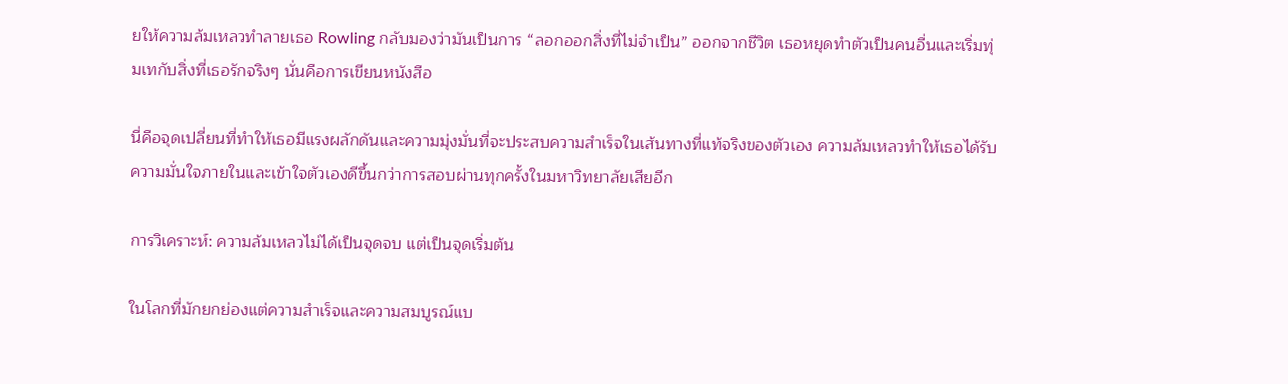ยให้ความล้มเหลวทําลายเธอ Rowling กลับมองว่ามันเป็นการ “ลอกออกสิ่งที่ไม่จําเป็น” ออกจากชีวิต เธอหยุดทําตัวเป็นคนอื่นและเริ่มทุ่มเทกับสิ่งที่เธอรักจริงๆ นั่นคือการเขียนหนังสือ

นี่คือจุดเปลี่ยนที่ทําให้เธอมีแรงผลักดันและความมุ่งมั่นที่จะประสบความสําเร็จในเส้นทางที่แท้จริงของตัวเอง ความล้มเหลวทําให้เธอได้รับความมั่นใจภายในและเข้าใจตัวเองดีขึ้นกว่าการสอบผ่านทุกครั้งในมหาวิทยาลัยเสียอีก

การวิเคราะห์: ความล้มเหลวไม่ได้เป็นจุดจบ แต่เป็นจุดเริ่มต้น

ในโลกที่มักยกย่องแต่ความสําเร็จและความสมบูรณ์แบ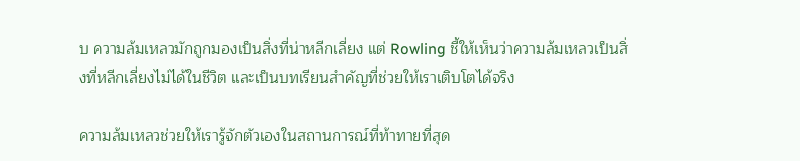บ ความล้มเหลวมักถูกมองเป็นสิ่งที่น่าหลีกเลี่ยง แต่ Rowling ชี้ให้เห็นว่าความล้มเหลวเป็นสิ่งที่หลีกเลี่ยงไม่ได้ในชีวิต และเป็นบทเรียนสําคัญที่ช่วยให้เราเติบโตได้จริง

ความล้มเหลวช่วยให้เรารู้จักตัวเองในสถานการณ์ที่ท้าทายที่สุด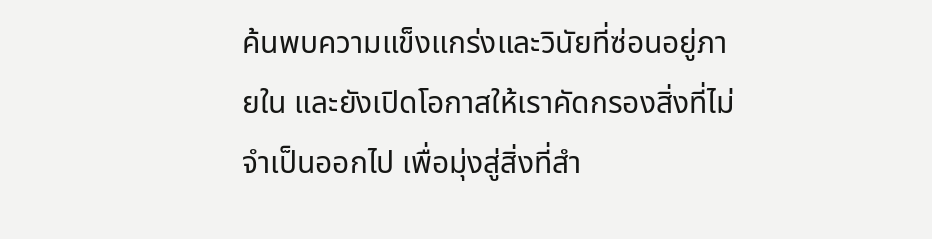ค้นพบความแข็งแกร่งและวินัยที่ซ่อนอยู่ภายใน และยังเปิดโอกาสให้เราคัดกรองสิ่งที่ไม่จําเป็นออกไป เพื่อมุ่งสู่สิ่งที่สํา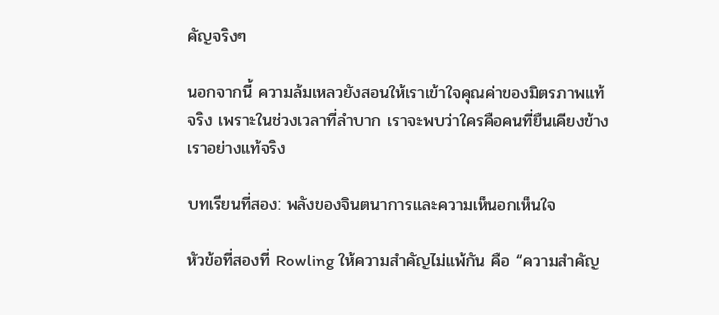คัญจริงๆ

นอกจากนี้ ความล้มเหลวยังสอนให้เราเข้าใจคุณค่าของมิตรภาพแท้จริง เพราะในช่วงเวลาที่ลําบาก เราจะพบว่าใครคือคนที่ยืนเคียงข้างเราอย่างแท้จริง

บทเรียนที่สอง: พลังของจินตนาการและความเห็นอกเห็นใจ

หัวข้อที่สองที่ Rowling ให้ความสําคัญไม่แพ้กัน คือ “ความสําคัญ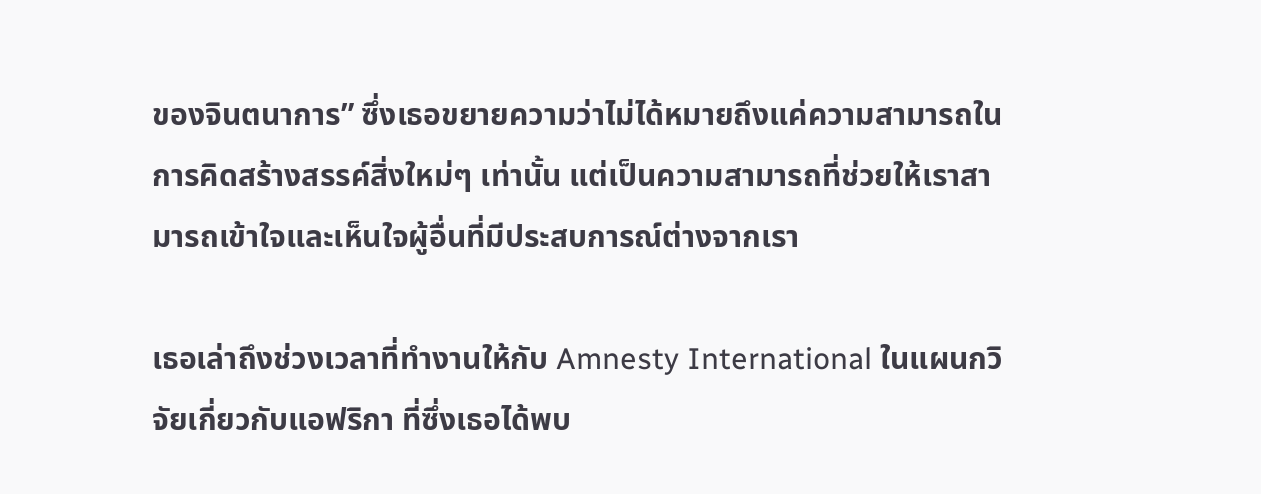ของจินตนาการ” ซึ่งเธอขยายความว่าไม่ได้หมายถึงแค่ความสามารถในการคิดสร้างสรรค์สิ่งใหม่ๆ เท่านั้น แต่เป็นความสามารถที่ช่วยให้เราสามารถเข้าใจและเห็นใจผู้อื่นที่มีประสบการณ์ต่างจากเรา

เธอเล่าถึงช่วงเวลาที่ทํางานให้กับ Amnesty International ในแผนกวิจัยเกี่ยวกับแอฟริกา ที่ซึ่งเธอได้พบ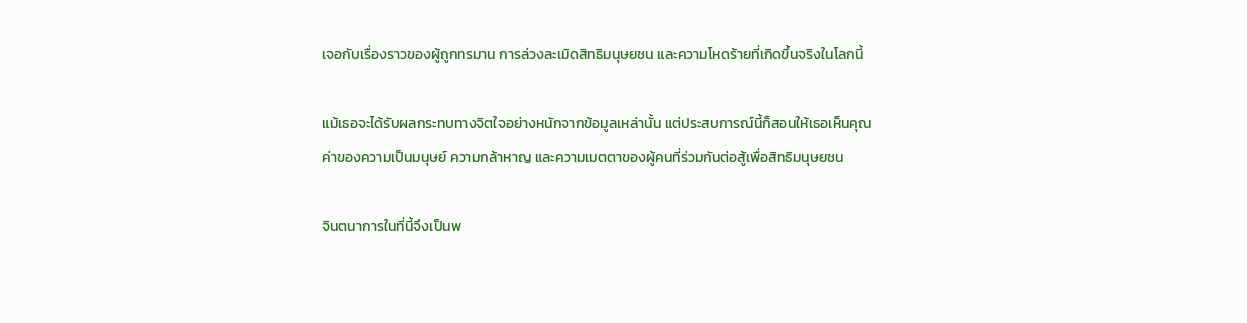เจอกับเรื่องราวของผู้ถูกทรมาน การล่วงละเมิดสิทธิมนุษยชน และความโหดร้ายที่เกิดขึ้นจริงในโลกนี้

แม้เธอจะได้รับผลกระทบทางจิตใจอย่างหนักจากข้อมูลเหล่านั้น แต่ประสบการณ์นี้ก็สอนให้เธอเห็นคุณค่าของความเป็นมนุษย์ ความกล้าหาญ และความเมตตาของผู้คนที่ร่วมกันต่อสู้เพื่อสิทธิมนุษยชน

จินตนาการในที่นี้จึงเป็นพ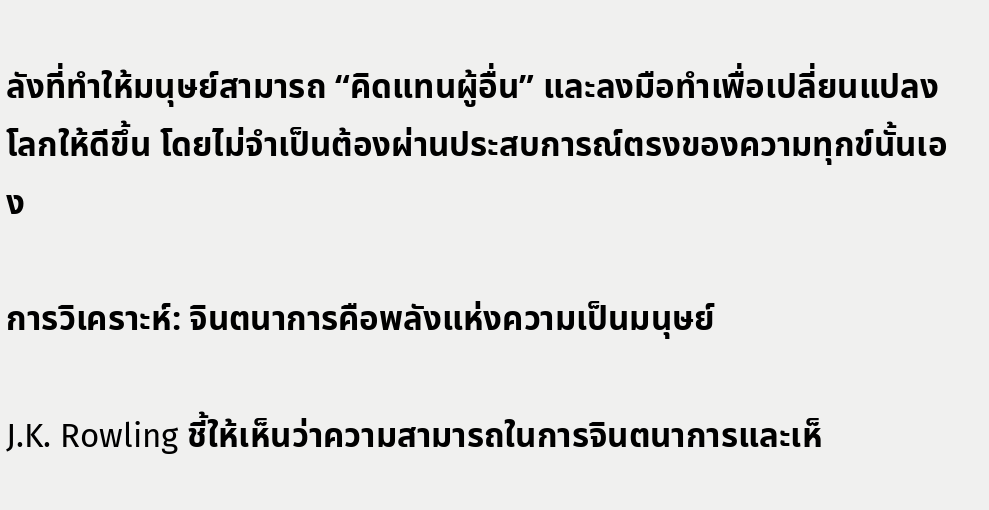ลังที่ทําให้มนุษย์สามารถ “คิดแทนผู้อื่น” และลงมือทําเพื่อเปลี่ยนแปลงโลกให้ดีขึ้น โดยไม่จําเป็นต้องผ่านประสบการณ์ตรงของความทุกข์นั้นเอง

การวิเคราะห์: จินตนาการคือพลังแห่งความเป็นมนุษย์

J.K. Rowling ชี้ให้เห็นว่าความสามารถในการจินตนาการและเห็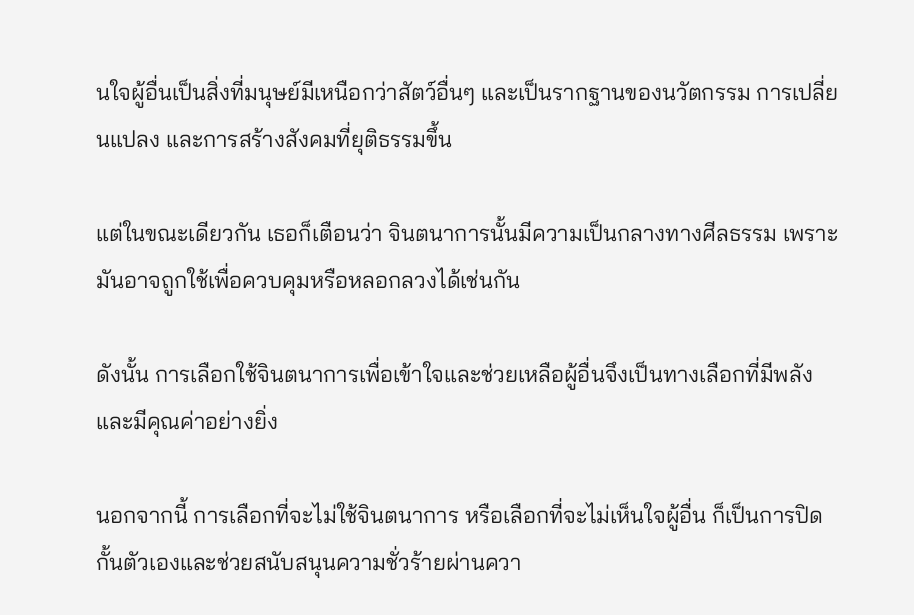นใจผู้อื่นเป็นสิ่งที่มนุษย์มีเหนือกว่าสัตว์อื่นๆ และเป็นรากฐานของนวัตกรรม การเปลี่ยนแปลง และการสร้างสังคมที่ยุติธรรมขึ้น

แต่ในขณะเดียวกัน เธอก็เตือนว่า จินตนาการนั้นมีความเป็นกลางทางศีลธรรม เพราะมันอาจถูกใช้เพื่อควบคุมหรือหลอกลวงได้เช่นกัน

ดังนั้น การเลือกใช้จินตนาการเพื่อเข้าใจและช่วยเหลือผู้อื่นจึงเป็นทางเลือกที่มีพลังและมีคุณค่าอย่างยิ่ง

นอกจากนี้ การเลือกที่จะไม่ใช้จินตนาการ หรือเลือกที่จะไม่เห็นใจผู้อื่น ก็เป็นการปิดกั้นตัวเองและช่วยสนับสนุนความชั่วร้ายผ่านควา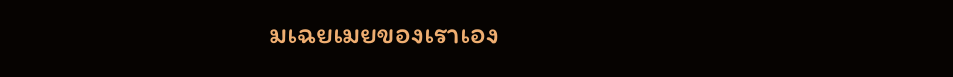มเฉยเมยของเราเอง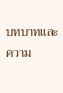บทบาทและความ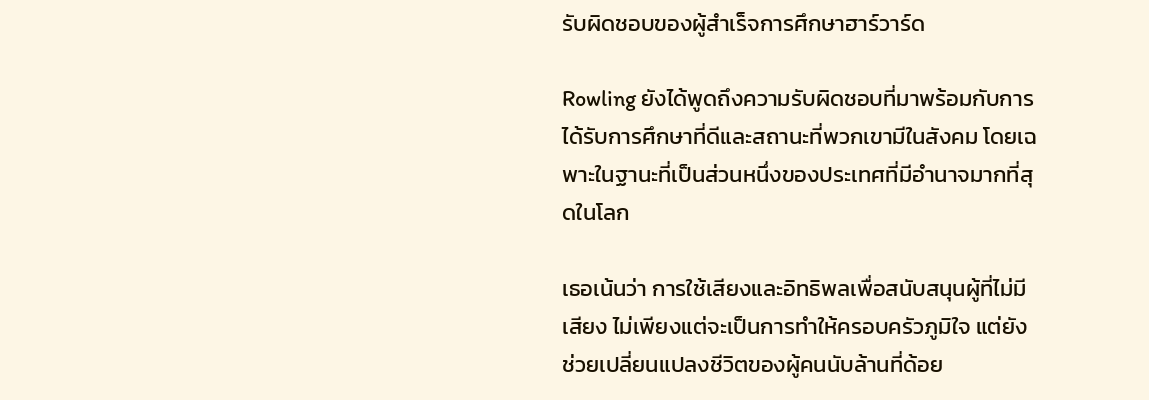รับผิดชอบของผู้สําเร็จการศึกษาฮาร์วาร์ด

Rowling ยังได้พูดถึงความรับผิดชอบที่มาพร้อมกับการได้รับการศึกษาที่ดีและสถานะที่พวกเขามีในสังคม โดยเฉพาะในฐานะที่เป็นส่วนหนึ่งของประเทศที่มีอํานาจมากที่สุดในโลก

เธอเน้นว่า การใช้เสียงและอิทธิพลเพื่อสนับสนุนผู้ที่ไม่มีเสียง ไม่เพียงแต่จะเป็นการทําให้ครอบครัวภูมิใจ แต่ยังช่วยเปลี่ยนแปลงชีวิตของผู้คนนับล้านที่ด้อย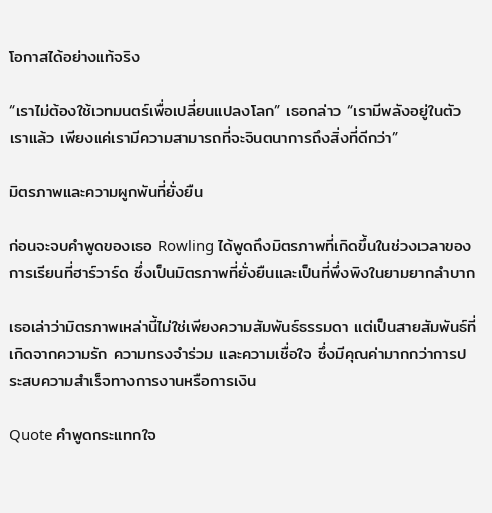โอกาสได้อย่างแท้จริง

“เราไม่ต้องใช้เวทมนตร์เพื่อเปลี่ยนแปลงโลก” เธอกล่าว “เรามีพลังอยู่ในตัวเราแล้ว เพียงแค่เรามีความสามารถที่จะจินตนาการถึงสิ่งที่ดีกว่า”

มิตรภาพและความผูกพันที่ยั่งยืน

ก่อนจะจบคําพูดของเธอ Rowling ได้พูดถึงมิตรภาพที่เกิดขึ้นในช่วงเวลาของการเรียนที่ฮาร์วาร์ด ซึ่งเป็นมิตรภาพที่ยั่งยืนและเป็นที่พึ่งพิงในยามยากลําบาก

เธอเล่าว่ามิตรภาพเหล่านี้ไม่ใช่เพียงความสัมพันธ์ธรรมดา แต่เป็นสายสัมพันธ์ที่เกิดจากความรัก ความทรงจําร่วม และความเชื่อใจ ซึ่งมีคุณค่ามากกว่าการประสบความสําเร็จทางการงานหรือการเงิน

Quote คําพูดกระแทกใจ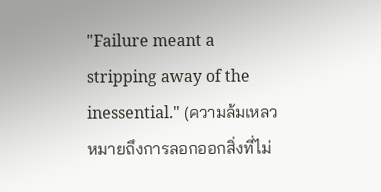"Failure meant a stripping away of the inessential." (ความล้มเหลวหมายถึงการลอกออกสิ่งที่ไม่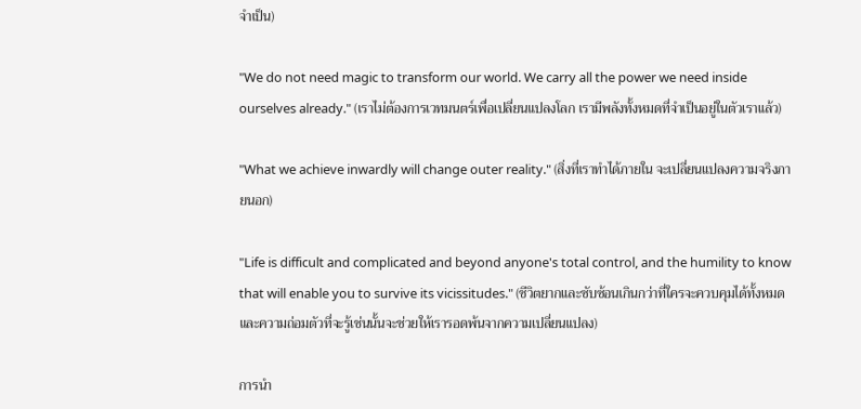จําเป็น)

"We do not need magic to transform our world. We carry all the power we need inside ourselves already." (เราไม่ต้องการเวทมนตร์เพื่อเปลี่ยนแปลงโลก เรามีพลังทั้งหมดที่จําเป็นอยู่ในตัวเราแล้ว)

"What we achieve inwardly will change outer reality." (สิ่งที่เราทําได้ภายใน จะเปลี่ยนแปลงความจริงภายนอก)

"Life is difficult and complicated and beyond anyone's total control, and the humility to know that will enable you to survive its vicissitudes." (ชีวิตยากและซับซ้อนเกินกว่าที่ใครจะควบคุมได้ทั้งหมด และความถ่อมตัวที่จะรู้เช่นนั้นจะช่วยให้เรารอดพ้นจากความเปลี่ยนแปลง)

การนํา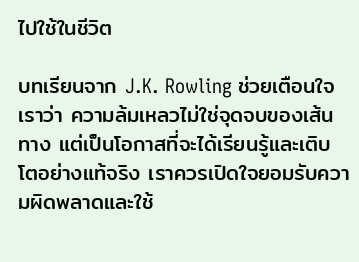ไปใช้ในชีวิต

บทเรียนจาก J.K. Rowling ช่วยเตือนใจเราว่า ความล้มเหลวไม่ใช่จุดจบของเส้นทาง แต่เป็นโอกาสที่จะได้เรียนรู้และเติบโตอย่างแท้จริง เราควรเปิดใจยอมรับความผิดพลาดและใช้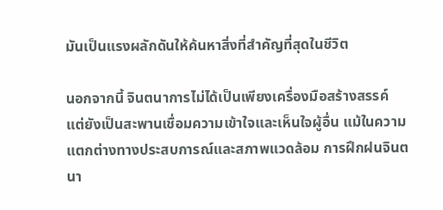มันเป็นแรงผลักดันให้ค้นหาสิ่งที่สําคัญที่สุดในชีวิต

นอกจากนี้ จินตนาการไม่ได้เป็นเพียงเครื่องมือสร้างสรรค์ แต่ยังเป็นสะพานเชื่อมความเข้าใจและเห็นใจผู้อื่น แม้ในความแตกต่างทางประสบการณ์และสภาพแวดล้อม การฝึกฝนจินตนา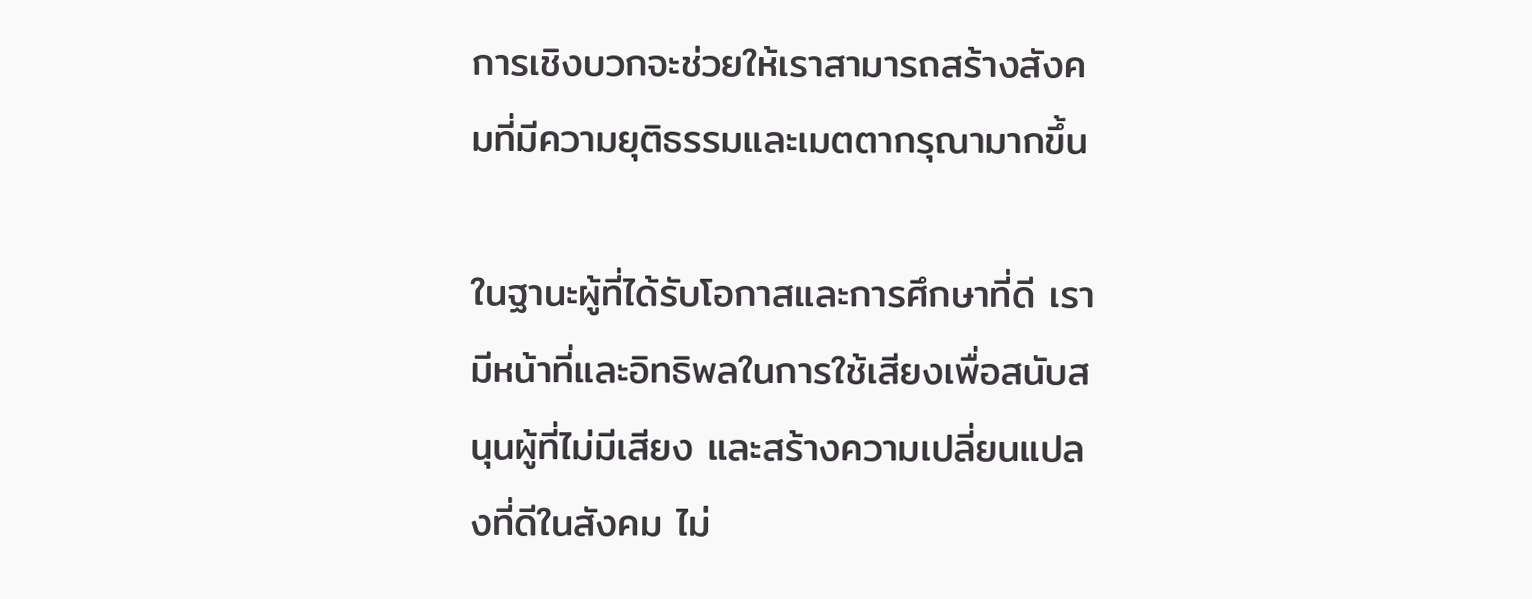การเชิงบวกจะช่วยให้เราสามารถสร้างสังคมที่มีความยุติธรรมและเมตตากรุณามากขึ้น

ในฐานะผู้ที่ได้รับโอกาสและการศึกษาที่ดี เรามีหน้าที่และอิทธิพลในการใช้เสียงเพื่อสนับสนุนผู้ที่ไม่มีเสียง และสร้างความเปลี่ยนแปลงที่ดีในสังคม ไม่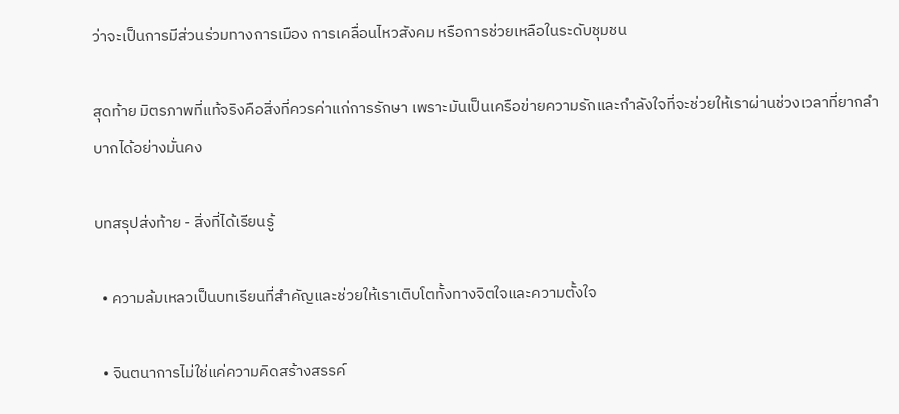ว่าจะเป็นการมีส่วนร่วมทางการเมือง การเคลื่อนไหวสังคม หรือการช่วยเหลือในระดับชุมชน

สุดท้าย มิตรภาพที่แท้จริงคือสิ่งที่ควรค่าแก่การรักษา เพราะมันเป็นเครือข่ายความรักและกําลังใจที่จะช่วยให้เราผ่านช่วงเวลาที่ยากลําบากได้อย่างมั่นคง

บทสรุปส่งท้าย - สิ่งที่ได้เรียนรู้

  • ความล้มเหลวเป็นบทเรียนที่สําคัญและช่วยให้เราเติบโตทั้งทางจิตใจและความตั้งใจ

  • จินตนาการไม่ใช่แค่ความคิดสร้างสรรค์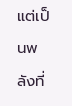แต่เป็นพลังที่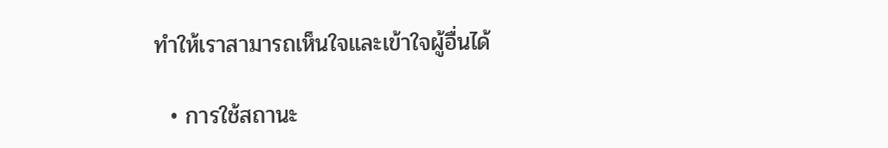ทําให้เราสามารถเห็นใจและเข้าใจผู้อื่นได้

  • การใช้สถานะ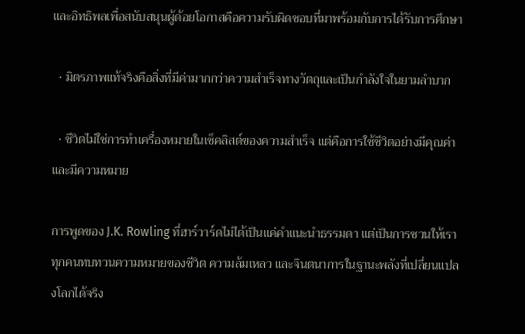และอิทธิพลเพื่อสนับสนุนผู้ด้อยโอกาสคือความรับผิดชอบที่มาพร้อมกับการได้รับการศึกษา

  • มิตรภาพแท้จริงคือสิ่งที่มีค่ามากกว่าความสําเร็จทางวัตถุและเป็นกําลังใจในยามลําบาก

  • ชีวิตไม่ใช่การทําเครื่องหมายในเช็คลิสต์ของความสําเร็จ แต่คือการใช้ชีวิตอย่างมีคุณค่าและมีความหมาย

การพูดของ J.K. Rowling ที่ฮาร์วาร์ดไม่ได้เป็นแค่คําแนะนําธรรมดา แต่เป็นการชวนให้เราทุกคนทบทวนความหมายของชีวิต ความล้มเหลว และจินตนาการในฐานะพลังที่เปลี่ยนแปลงโลกได้จริง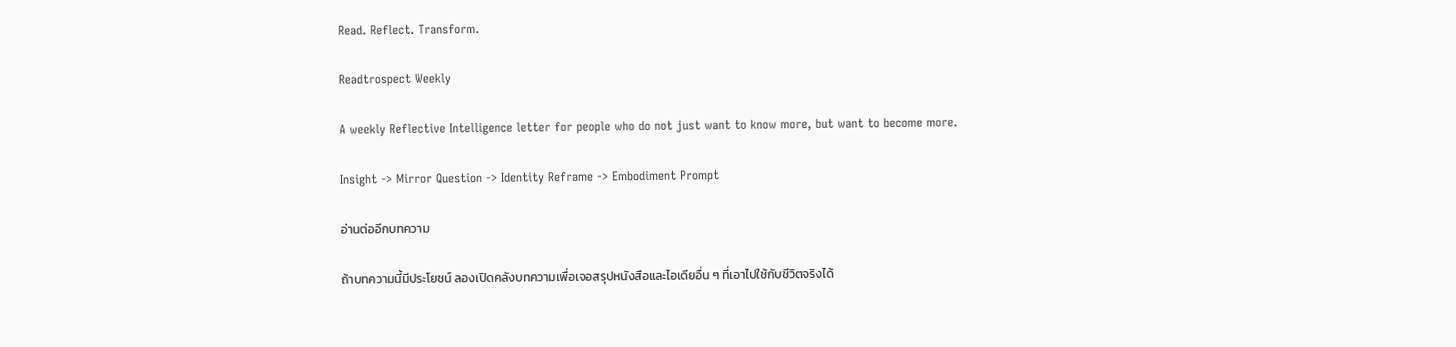Read. Reflect. Transform.

Readtrospect Weekly

A weekly Reflective Intelligence letter for people who do not just want to know more, but want to become more.

Insight -> Mirror Question -> Identity Reframe -> Embodiment Prompt

อ่านต่ออีกบทความ

ถ้าบทความนี้มีประโยชน์ ลองเปิดคลังบทความเพื่อเจอสรุปหนังสือและไอเดียอื่น ๆ ที่เอาไปใช้กับชีวิตจริงได้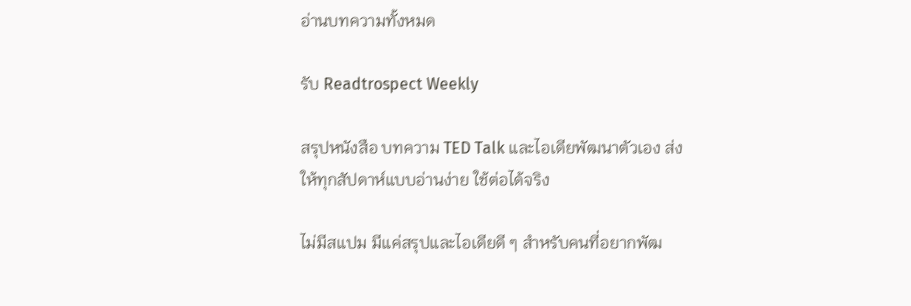อ่านบทความทั้งหมด

รับ Readtrospect Weekly

สรุปหนังสือ บทความ TED Talk และไอเดียพัฒนาตัวเอง ส่งให้ทุกสัปดาห์แบบอ่านง่าย ใช้ต่อได้จริง

ไม่มีสแปม มีแค่สรุปและไอเดียดี ๆ สำหรับคนที่อยากพัฒ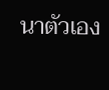นาตัวเอง